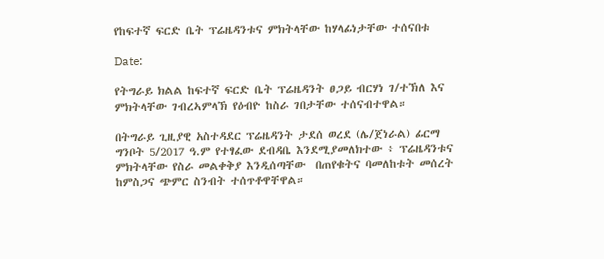የከፍተኛ ፍርድ ቤት ፕሬዜዳንቱና ምክትላቸው ከሃላፊነታቸው ተሰናበቱ

Date:

የትግራይ ክልል ከፍተኛ ፍርድ ቤት ፕሬዜዳንት ፀጋይ ብርሃነ ገ/ተኽለ እና ምክትላቸው ገብረኣምላኽ የዕብዮ ከስራ ገበታቸው ተሰናብተዋል።

በትግራይ ጊዚያዊ አስተዳደር ፕሬዜዳንት ታደሰ ወረደ (ሌ/ጀነራል) ፊርማ ግንቦት 5/2017 ዓ.ም የተፃፈው ደብዳቤ እንደሚያመለክተው ፥ ፕሬዜዳንቱና ምክትላቸው የስራ መልቀቅያ እንዲሰጣቸው  በጠየቁትና ባመለከቱት መሰረት ከምስጋና ጭምር ስንብት ተሰጥቶዋቸዋል።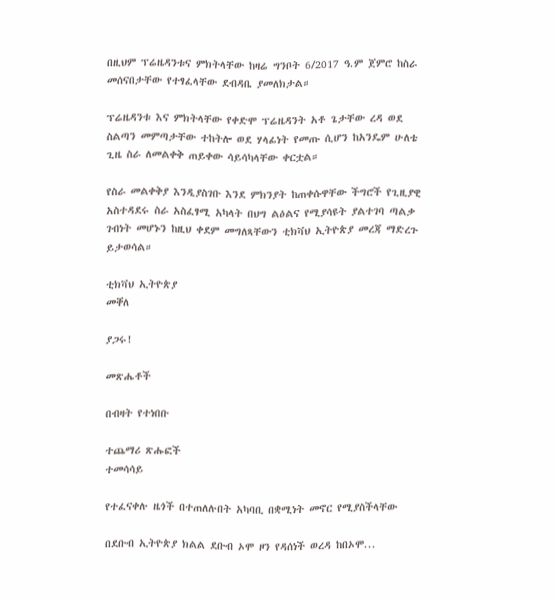በዚህም ፕሬዜዳንቱና ምክትላቸው ከዛሬ ግንቦት 6/2017 ዓ.ም ጀምሮ ከስራ መሰናበታቸው የተፃፈላቸው ደብዳቤ ያመለክታል።

ፕሬዜዳንቱ እና ምክትላቸው የቀድሞ ፕሬዜዳንት አቶ ጌታቸው ረዳ ወደ ስልጣን መምጣታቸው ተከትሎ ወደ ሃላፊነት የመጡ ሲሆን ከአንዴም ሁለቴ ጊዜ ስራ ለመልቀቅ ጠይቀው ሳይሳካላቸው ቀርቷል።

የስራ መልቀቅያ እንዲያስገቡ እንደ ምክንያት ከጠቀሱዋቸው ችግሮች የጊዚያዊ አስተዳደሩ ስራ አስፈፃሚ አካላት በህግ ልዕልና የሚያሳዩት ያልተገባ ጣልቃ ገብነት መሆኑን ከዚህ ቀደም መግለጻቸውን ቲክቫህ ኢትዮጵያ መረጃ ማድረጉ ይታወሳል።

ቲክቫህ ኢትዮጵያ
መቐለ

ያጋሩ!

መጽሔቶች

በብዛት የተነበቡ

ተጨማሪ ጽሑፎች
ተመሳሳይ

የተፈናቀሉ ዜጎች በተጠለሉበት አካባቢ በቋሚነት መኖር የሚያስችላቸው

በደቡብ ኢትዮጵያ ክልል ደቡብ ኦሞ ዞን የዳሰነች ወረዳ ከበኦሞ...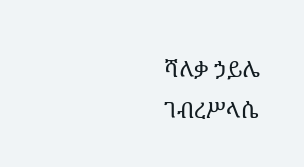ሻለቃ ኃይሌ ገብረሥላሴ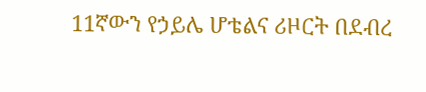11ኛውን የኃይሌ ሆቴልና ሪዞርት በደብረ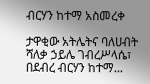ብርሃን ከተማ አስመረቀ

ታዋቂው አትሌትና ባለሀብት ሻለቃ ኃይሌ ገብረሥላሴ፣ በደብረ ብርሃን ከተማ...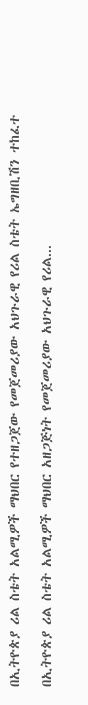በኢትዮጵያ ሪል ስቴት አልሚዎች ማህበር የተዘጋጀው የመጀመሪያው አህጉራዊ የሪል ስቴት ኤግዘቢሽን ተከፈተ

በኢትዮጵያ ሪል ስቴት አልሚዎች ማህበር አዘጋጅነት የመጀመሪያው አህጉራዊ የሪል...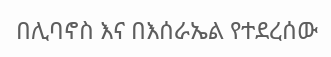በሊባኖስ እና በእሰራኤል የተደረሰው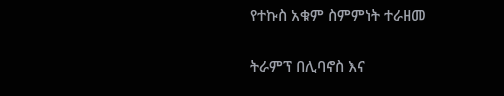የተኩስ አቁም ስምምነት ተራዘመ

ትራምፕ በሊባኖስ እና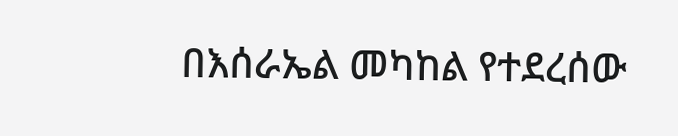በእሰራኤል መካከል የተደረሰው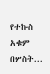የተኩስ አቁም በሦስት...